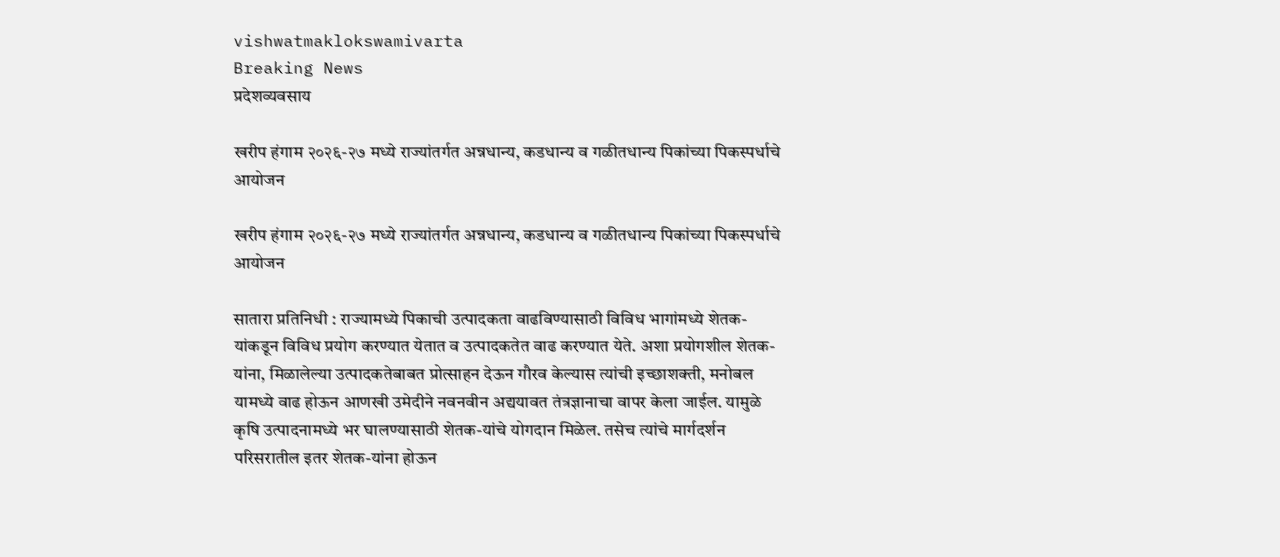vishwatmaklokswamivarta
Breaking News
प्रदेशव्यवसाय

खरीप हंगाम २०२६-२७ मध्ये राज्यांतर्गत अन्नधान्य, कडधान्य व गळीतधान्य पिकांच्या पिकस्पर्धाचे आयोजन

खरीप हंगाम २०२६-२७ मध्ये राज्यांतर्गत अन्नधान्य, कडधान्य व गळीतधान्य पिकांच्या पिकस्पर्धाचे आयोजन

सातारा प्रतिनिधी : राज्यामध्ये पिकाची उत्पादकता वाढविण्यासाठी विविध भागांमध्ये शेतक-यांकडून विविध प्रयोग करण्यात येतात व उत्पादकतेत वाढ करण्यात येते. अशा प्रयोगशील शेतक-यांना, मिळालेल्या उत्पादकतेबाबत प्रोत्साहन देऊन गौरव केल्यास त्यांची इच्छाशक्ती, मनोबल यामध्ये वाढ होऊन आणखी उमेदीने नवनवीन अद्ययावत तंत्रज्ञानाचा वापर केला जाईल. यामुळे कृषि उत्पादनामध्ये भर घालण्यासाठी शेतक-यांचे योगदान मिळेल. तसेच त्यांचे मार्गदर्शन परिसरातील इतर शेतक-यांना होऊन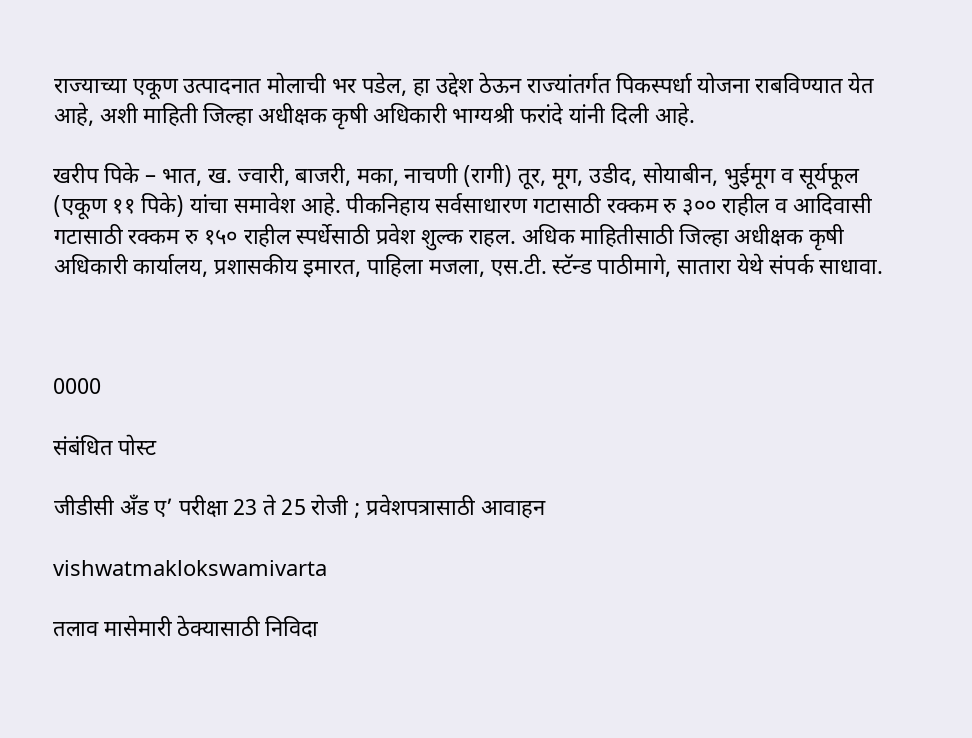राज्याच्या एकूण उत्पादनात मोलाची भर पडेल, हा उद्देश ठेऊन राज्यांतर्गत पिकस्पर्धा योजना राबविण्यात येत आहे, अशी माहिती जिल्हा अधीक्षक कृषी अधिकारी भाग्यश्री फरांदे यांनी दिली आहे.

खरीप पिके – भात, ख. ज्वारी, बाजरी, मका, नाचणी (रागी) तूर, मूग, उडीद, सोयाबीन, भुईमूग व सूर्यफूल (एकूण ११ पिके) यांचा समावेश आहे. पीकनिहाय सर्वसाधारण गटासाठी रक्कम रु ३०० राहील व आदिवासी गटासाठी रक्कम रु १५० राहील स्पर्धेसाठी प्रवेश शुल्क राहल. अधिक माहितीसाठी जिल्हा अधीक्षक कृषी अधिकारी कार्यालय, प्रशासकीय इमारत, पाहिला मजला, एस.टी. स्टॅन्ड पाठीमागे, सातारा येथे संपर्क साधावा.



0000

संबंधित पोस्ट

जीडीसी अँड ए’ परीक्षा 23 ते 25 रोजी ; प्रवेशपत्रासाठी आवाहन

vishwatmaklokswamivarta

तलाव मासेमारी ठेक्यासाठी निविदा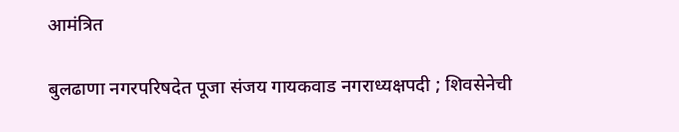आमंत्रित

बुलढाणा नगरपरिषदेत पूजा संजय गायकवाड नगराध्यक्षपदी ; शिवसेनेची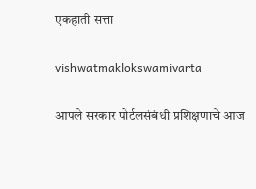एकहाती सत्ता

vishwatmaklokswamivarta

आपले सरकार पोर्टलसंबंधी प्रशिक्षणाचे आज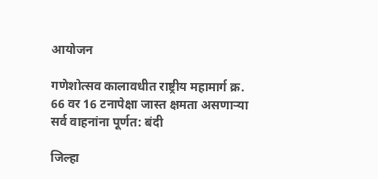आयोजन

गणेशोत्सव कालावधीत राष्ट्रीय महामार्ग क्र. 66 वर 16 टनापेक्षा जास्त क्षमता असणाऱ्या सर्व वाहनांना पूर्णत: बंदी

जिल्हा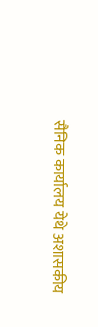सैनिक कार्यालय येथे अशासकीय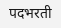पदभरती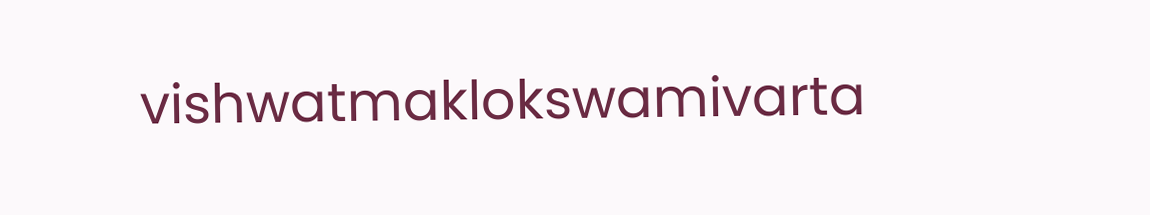vishwatmaklokswamivarta